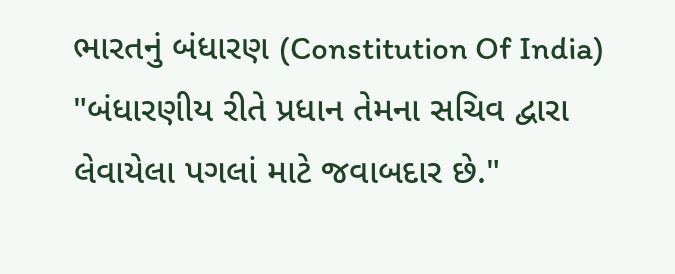ભારતનું બંધારણ (Constitution Of India)
"બંધારણીય રીતે પ્રધાન તેમના સચિવ દ્વારા લેવાયેલા પગલાં માટે જવાબદાર છે."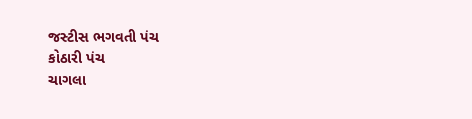જસ્ટીસ ભગવતી પંચ
કોઠારી પંચ
ચાગલા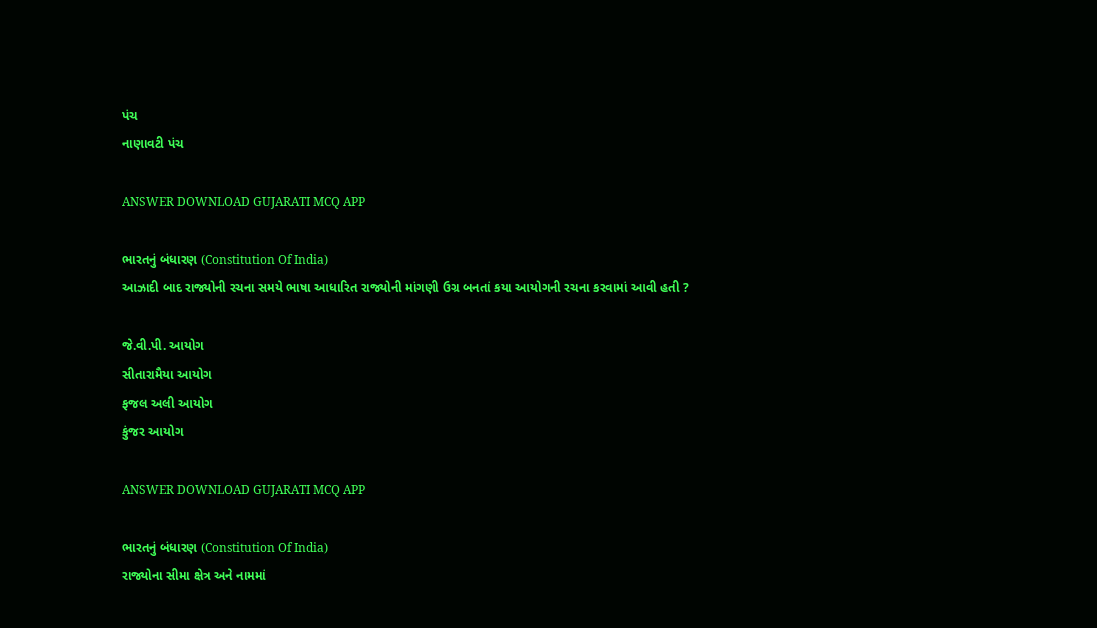પંચ
નાણાવટી પંચ

ANSWER DOWNLOAD GUJARATI MCQ APP

ભારતનું બંધારણ (Constitution Of India)
આઝાદી બાદ રાજ્યોની રચના સમયે ભાષા આધારિત રાજ્યોની માંગણી ઉગ્ર બનતાં કયા આયોગની રચના કરવામાં આવી હતી ?

જે.વી.પી. આયોગ
સીતારામૈયા આયોગ
ફજલ અલી આયોગ
કુંજર આયોગ

ANSWER DOWNLOAD GUJARATI MCQ APP

ભારતનું બંધારણ (Constitution Of India)
રાજ્યોના સીમા ક્ષેત્ર અને નામમાં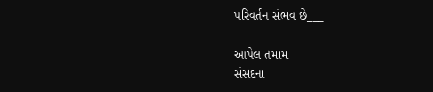પરિવર્તન સંભવ છે___

આપેલ તમામ
સંસદના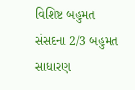વિશિષ્ટ બહુમત
સંસદના 2/3 બહુમત
સાધારણ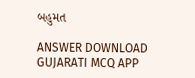બહુમત

ANSWER DOWNLOAD GUJARATI MCQ APP